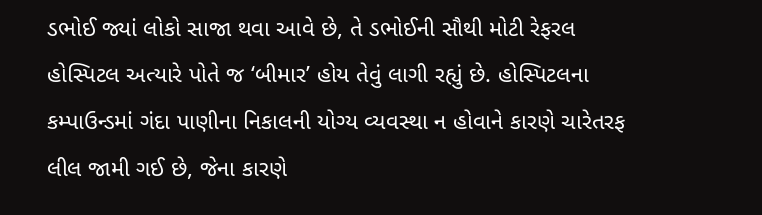ડભોઈ જ્યાં લોકો સાજા થવા આવે છે, તે ડભોઈની સૌથી મોટી રેફરલ હોસ્પિટલ અત્યારે પોતે જ ‘બીમાર’ હોય તેવું લાગી રહ્યું છે. હોસ્પિટલના કમ્પાઉન્ડમાં ગંદા પાણીના નિકાલની યોગ્ય વ્યવસ્થા ન હોવાને કારણે ચારેતરફ લીલ જામી ગઈ છે, જેના કારણે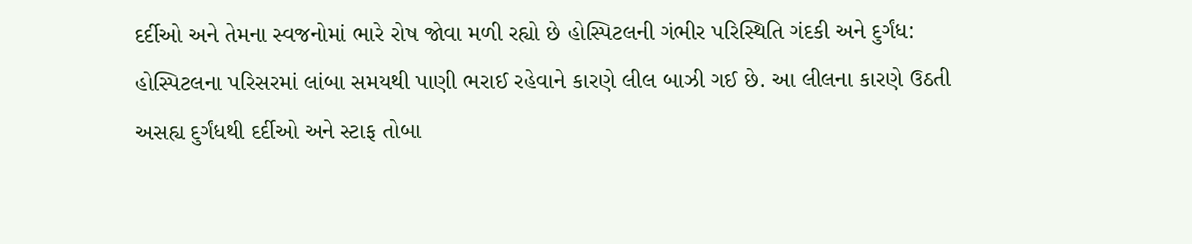દર્દીઓ અને તેમના સ્વજનોમાં ભારે રોષ જોવા મળી રહ્યો છે હોસ્પિટલની ગંભીર પરિસ્થિતિ ગંદકી અને દુર્ગંધ: હોસ્પિટલના પરિસરમાં લાંબા સમયથી પાણી ભરાઈ રહેવાને કારણે લીલ બાઝી ગઈ છે. આ લીલના કારણે ઉઠતી અસહ્ય દુર્ગંધથી દર્દીઓ અને સ્ટાફ તોબા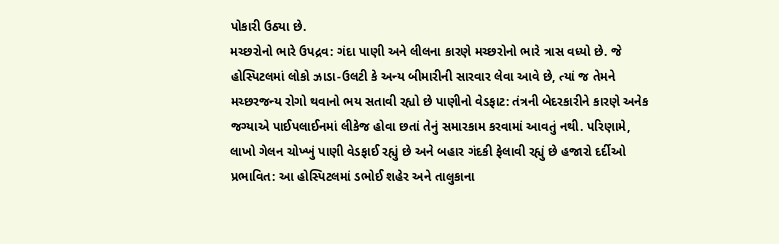પોકારી ઉઠ્યા છે.
મચ્છરોનો ભારે ઉપદ્રવ: ગંદા પાણી અને લીલના કારણે મચ્છરોનો ભારે ત્રાસ વધ્યો છે. જે હોસ્પિટલમાં લોકો ઝાડા-ઉલટી કે અન્ય બીમારીની સારવાર લેવા આવે છે, ત્યાં જ તેમને મચ્છરજન્ય રોગો થવાનો ભય સતાવી રહ્યો છે પાણીનો વેડફાટ: તંત્રની બેદરકારીને કારણે અનેક જગ્યાએ પાઈપલાઈનમાં લીકેજ હોવા છતાં તેનું સમારકામ કરવામાં આવતું નથી. પરિણામે, લાખો ગેલન ચોખ્ખું પાણી વેડફાઈ રહ્યું છે અને બહાર ગંદકી ફેલાવી રહ્યું છે હજારો દર્દીઓ પ્રભાવિત: આ હોસ્પિટલમાં ડભોઈ શહેર અને તાલુકાના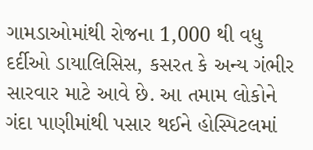ગામડાઓમાંથી રોજના 1,000 થી વધુ દર્દીઓ ડાયાલિસિસ, કસરત કે અન્ય ગંભીર સારવાર માટે આવે છે. આ તમામ લોકોને ગંદા પાણીમાંથી પસાર થઈને હોસ્પિટલમાં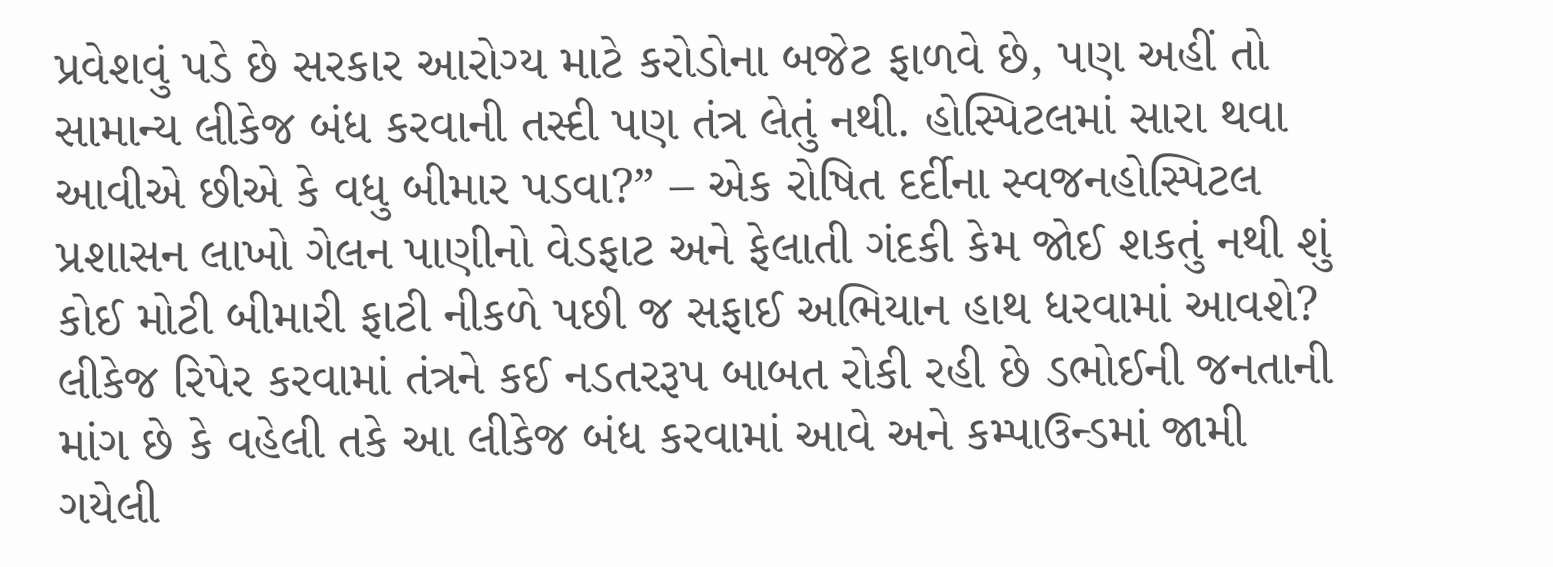પ્રવેશવું પડે છે સરકાર આરોગ્ય માટે કરોડોના બજેટ ફાળવે છે, પણ અહીં તો સામાન્ય લીકેજ બંધ કરવાની તસ્દી પણ તંત્ર લેતું નથી. હોસ્પિટલમાં સારા થવા આવીએ છીએ કે વધુ બીમાર પડવા?” – એક રોષિત દર્દીના સ્વજનહોસ્પિટલ પ્રશાસન લાખો ગેલન પાણીનો વેડફાટ અને ફેલાતી ગંદકી કેમ જોઈ શકતું નથી શું કોઈ મોટી બીમારી ફાટી નીકળે પછી જ સફાઈ અભિયાન હાથ ધરવામાં આવશે?
લીકેજ રિપેર કરવામાં તંત્રને કઈ નડતરરૂપ બાબત રોકી રહી છે ડભોઈની જનતાની માંગ છે કે વહેલી તકે આ લીકેજ બંધ કરવામાં આવે અને કમ્પાઉન્ડમાં જામી ગયેલી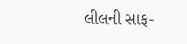લીલની સાફ-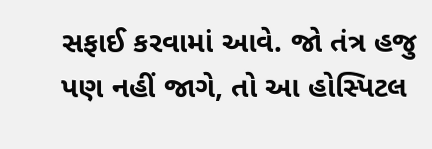સફાઈ કરવામાં આવે. જો તંત્ર હજુ પણ નહીં જાગે, તો આ હોસ્પિટલ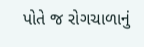પોતે જ રોગચાળાનું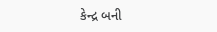કેન્દ્ર બની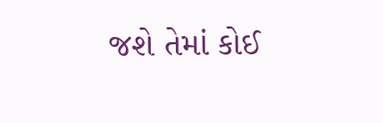જશે તેમાં કોઈ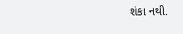શંકા નથી.